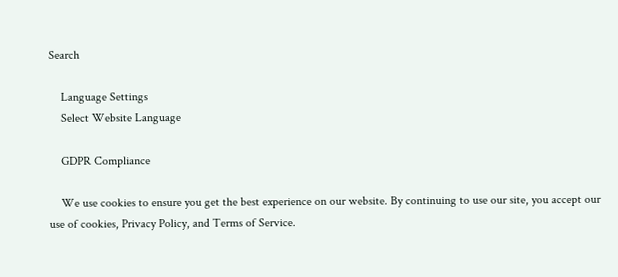Search

    Language Settings
    Select Website Language

    GDPR Compliance

    We use cookies to ensure you get the best experience on our website. By continuing to use our site, you accept our use of cookies, Privacy Policy, and Terms of Service.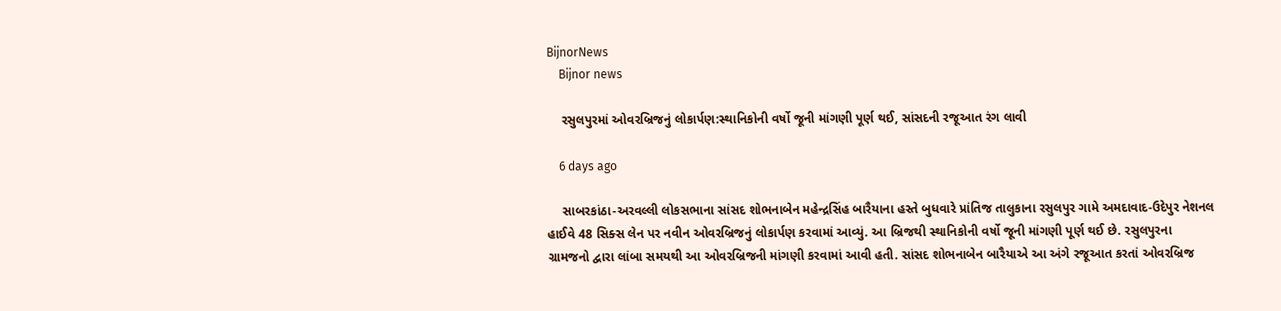BijnorNews
    Bijnor news

    રસુલપુરમાં ઓવરબ્રિજનું લોકાર્પણ:સ્થાનિકોની વર્ષો જૂની માંગણી પૂર્ણ થઈ, સાંસદની રજૂઆત રંગ લાવી

    6 days ago

    સાબરકાંઠા-અરવલ્લી લોકસભાના સાંસદ શોભનાબેન મહેન્દ્રસિંહ બારૈયાના હસ્તે બુધવારે પ્રાંતિજ તાલુકાના રસુલપુર ગામે અમદાવાદ-ઉદેપુર નેશનલ હાઈવે 48 સિક્સ લેન પર નવીન ઓવરબ્રિજનું લોકાર્પણ કરવામાં આવ્યું. આ બ્રિજથી સ્થાનિકોની વર્ષો જૂની માંગણી પૂર્ણ થઈ છે. રસુલપુરના ગ્રામજનો દ્વારા લાંબા સમયથી આ ઓવરબ્રિજની માંગણી કરવામાં આવી હતી. સાંસદ શોભનાબેન બારૈયાએ આ અંગે રજૂઆત કરતાં ઓવરબ્રિજ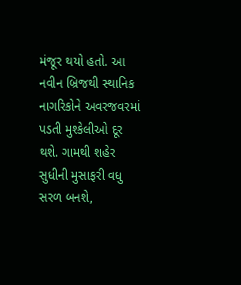મંજૂર થયો હતો. આ નવીન બ્રિજથી સ્થાનિક નાગરિકોને અવરજવરમાં પડતી મુશ્કેલીઓ દૂર થશે. ગામથી શહેર સુધીની મુસાફરી વધુ સરળ બનશે,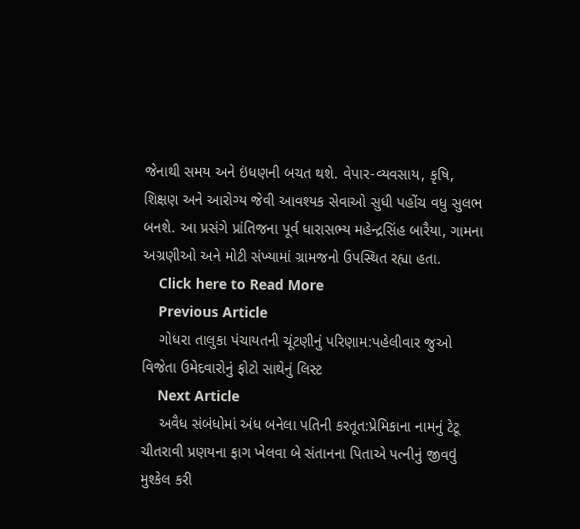જેનાથી સમય અને ઇંધણની બચત થશે. વેપાર-વ્યવસાય, કૃષિ, શિક્ષણ અને આરોગ્ય જેવી આવશ્યક સેવાઓ સુધી પહોંચ વધુ સુલભ બનશે. આ પ્રસંગે પ્રાંતિજના પૂર્વ ધારાસભ્ય મહેન્દ્રસિંહ બારૈયા, ગામના અગ્રણીઓ અને મોટી સંખ્યામાં ગ્રામજનો ઉપસ્થિત રહ્યા હતા.
    Click here to Read More
    Previous Article
    ગોધરા તાલુકા પંચાયતની ચૂંટણીનું પરિણામ:પહેલીવાર જુઓ વિજેતા ઉમેદવારોનું ફોટો સાથેનું લિસ્ટ
    Next Article
    અવૈધ સંબંધોમાં અંધ બનેલા પતિની કરતૂત:પ્રેમિકાના નામનું ટેટૂ ચીતરાવી પ્રણયના ફાગ ખેલવા બે સંતાનના પિતાએ પત્નીનું જીવવું મુશ્કેલ કરી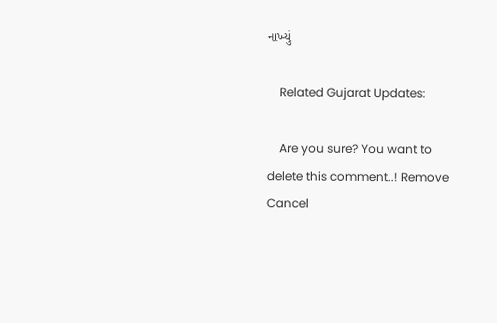નાખ્યું

    Related Gujarat Updates:

    Are you sure? You want to delete this comment..! Remove Cancel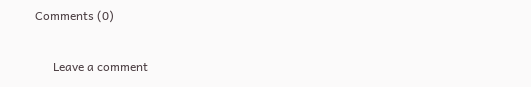Comments (0)

      Leave a comment